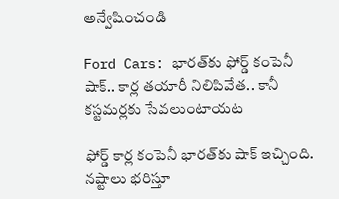అన్వేషించండి

Ford Cars: భారత్‌కు ఫోర్డ్‌ కంపెనీ షాక్‌.. కార్ల తయారీ నిలిపివేత.. కానీ కస్టమర్లకు సేవలుంటాయట

ఫోర్డ్ కార్ల కంపెనీ భారత్‌కు షాక్ ఇచ్చింది. నష్టాలు భరిస్తూ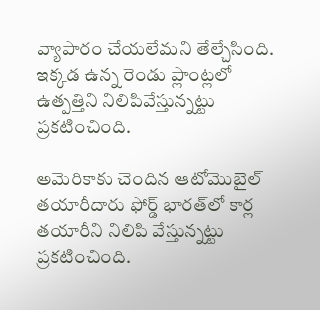వ్యాపారం చేయలేమని తేల్చేసింది. ఇక్కడ ఉన్న రెండు ప్లాంట్లలో ఉత్పత్తిని నిలిపివేస్తున్నట్టు ప్రకటించింది.

అమెరికాకు చెందిన ఆటోమొబైల్ తయారీదారు ఫోర్డ్‌ భారత్‌లో కార్ల తయారీని నిలిపి వేస్తున్నట్టు ప్రకటించింది.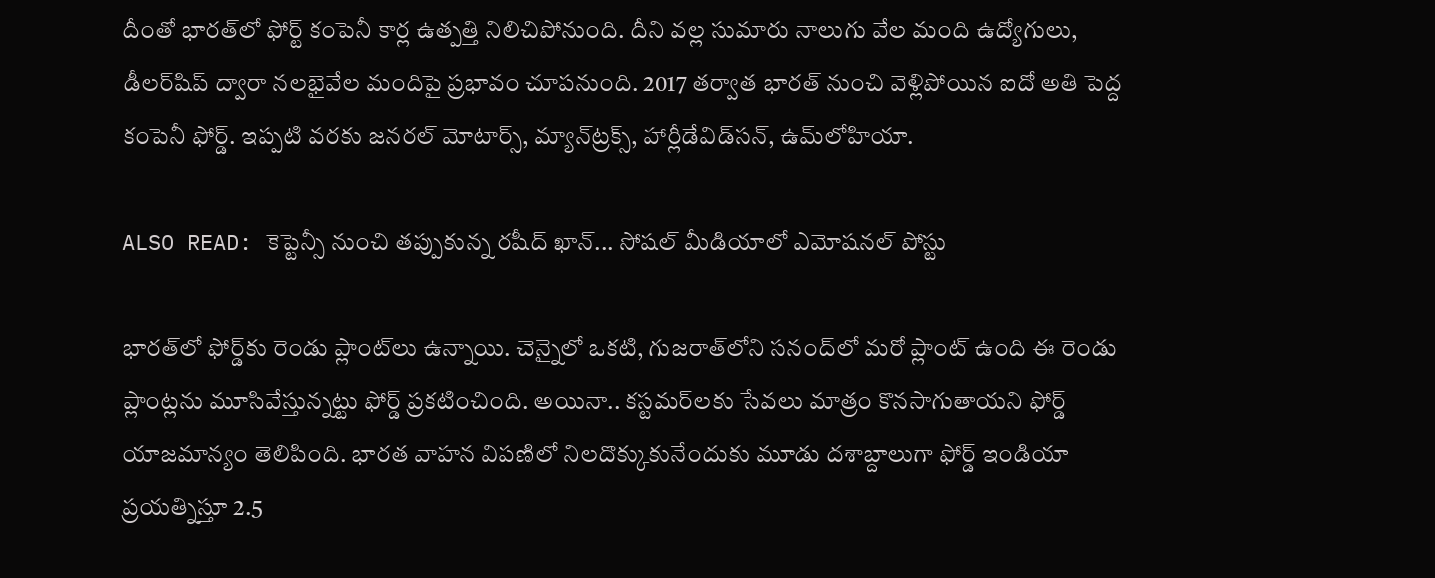దీంతో భారత్‌లో ఫోర్ట్ కంపెనీ కార్ల ఉత్పత్తి నిలిచిపోనుంది. దీని వల్ల సుమారు నాలుగు వేల మంది ఉద్యోగులు, డీలర్‌షిప్‌ ద్వారా నలభైవేల మందిపై ప్రభావం చూపనుంది. 2017 తర్వాత భారత్‌ నుంచి వెళ్లిపోయిన ఐదో అతి పెద్ద కంపెనీ ఫోర్డ్‌. ఇప్పటి వరకు జనరల్ మోటార్స్, మ్యాన్‌ట్రక్స్‌, హార్లీడేవిడ్‌సన్, ఉమ్‌లోహియా.

ALSO READ: కెప్టెన్సీ నుంచి తప్పుకున్న రషీద్ ఖాన్... సోషల్ మీడియాలో ఎమోషనల్ పోస్టు

భారత్‌లో ఫోర్డ్‌కు రెండు ప్లాంట్‌లు ఉన్నాయి. చెన్నైలో ఒకటి, గుజరాత్‌లోని సనంద్‌లో మరో ప్లాంట్ ఉంది ఈ రెండు ప్లాంట్లను మూసివేస్తున్నట్టు ఫోర్డ్ ప్రకటించింది. అయినా.. కస్టమర్‌లకు సేవలు మాత్రం కొనసాగుతాయని ఫోర్డ్ యాజమాన్యం తెలిపింది. భారత వాహన విపణిలో నిలదొక్కుకునేందుకు మూడు దశాబ్దాలుగా ఫోర్డ్‌ ఇండియా ప్రయత్నిస్తూ 2.5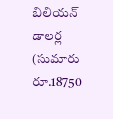బిలియన్‌ డాలర్ల (సుమారు రూ.18750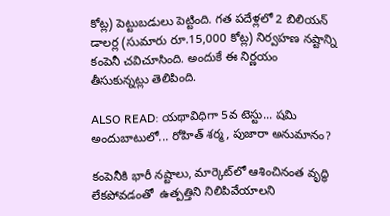కోట్ల) పెట్టుబడులు పెట్టింది. గత పదేళ్లలో 2 బిలియన్‌ డాలర్ల (సుమారు రూ.15,000 కోట్ల) నిర్వహణ నష్టాన్ని కంపెనీ చవిచూసింది. అందుకే ఈ నిర్ణయం తీసుకున్నట్లు తెలిపింది.

ALSO READ: యథావిధిగా 5వ టెస్టు... షమి అందుబాటులో... రోహిత్ శర్మ, పుజారా అనుమానం?

కంపెనీకి భారీ నష్టాలు, మార్కెట్‌లో ఆశించినంత వృద్ధి లేకపోవడంతో  ఉత్పత్తిని నిలిపివేయాలని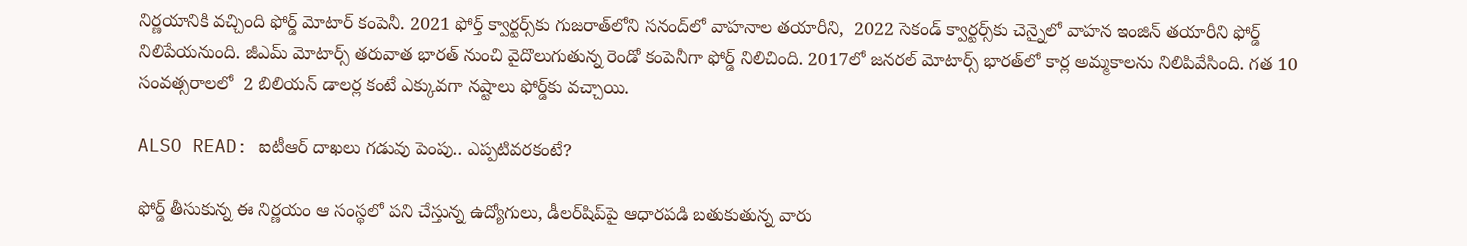నిర్ణయానికి వచ్చింది ఫోర్డ్‌ మోటార్‌ కంపెనీ. 2021 ఫోర్త్‌ క్వార్టర్స్‌కు గుజరాత్‌లోని సనంద్‌లో వాహనాల తయారీని,  2022 సెకండ్‌ క్వార్టర్స్‌కు చెన్నైలో వాహన ఇంజిన్ తయారీని ఫోర్డ్ నిలిపేయనుంది. జీఎమ్‌ మోటార్స్‌ తరువాత భారత్‌ నుంచి వైదొలుగుతున్న రెండో కంపెనీగా ఫోర్డ్‌ నిలిచింది. 2017లో జనరల్‌ మోటార్స్‌ భారత్‌లో కార్ల అమ్మకాలను నిలిపివేసింది. గత 10 సంవత్సరాలలో  2 బిలియన్‌ డాలర్ల కంటే ఎక్కువగా నష్టాలు ఫోర్డ్‌కు వచ్చాయి.

ALSO READ: ఐటీఆర్ దాఖలు గడువు పెంపు.. ఎప్పటివరకంటే?

ఫోర్డ్‌ తీసుకున్న ఈ నిర్ణయం ఆ సంస్థలో పని చేస్తున్న ఉద్యోగులు, డీలర్‌షిప్‌పై ఆధారపడి బతుకుతున్న వారు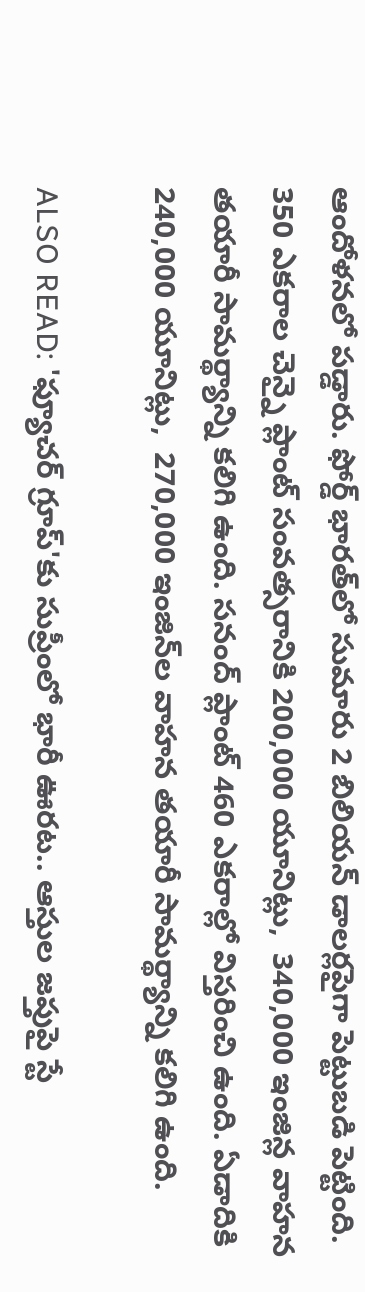ఆందోళనలో పడ్డారు. ఫోర్డ్‌ భారత్‌లో సుమారు 2 బిలియన్‌ డాలర్లపైగా పెట్టుబడి పెట్టింది. 350 ఎకరాల చెన్నై ప్లాంట్ సంవత్సరానికి 200,000 యూనిట్లు,  340,000 ఇంజిన్ల వాహన తయారీ సామర్థ్యాన్ని కలిగి ఉంది. సనంద్ ప్లాంట్ 460 ఎకరాల్లో విస్తరించి ఉంది. ఏడాదికి 240,000 యూనిట్లు,  270,000 ఇంజిన్‌ల వాహన తయారీ సామర్థ్యాన్ని కలిగి ఉంది.

ALSO READ: 'ఫ్యూచర్ గ్రూప్'కు సుప్రీంలో భారీ ఊరట.. ఆస్తుల జప్తుపై స్టే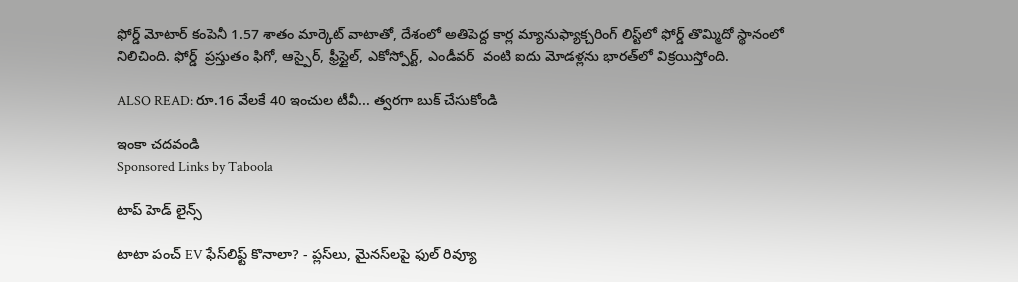ఫోర్డ్‌ మోటార్‌ కంపెనీ 1.57 శాతం మార్కెట్ వాటాతో, దేశంలో అతిపెద్ద కార్ల మ్యానుఫ్యాక్చరింగ్‌ లిస్ట్‌లో ఫోర్డ్ తొమ్మిదో స్థానంలో నిలిచింది. ఫోర్డ్‌  ప్రస్తుతం ఫిగో, ఆస్పైర్, ఫ్రీస్టైల్, ఎకోస్పోర్ట్, ఎండీవర్  వంటి ఐదు మోడళ్లను భారత్‌లో విక్రయిస్తోంది.

ALSO READ: రూ.16 వేలకే 40 ఇంచుల టీవీ... త్వరగా బుక్ చేసుకోండి

ఇంకా చదవండి
Sponsored Links by Taboola

టాప్ హెడ్ లైన్స్

టాటా పంచ్‌ EV ఫేస్‌లిఫ్ట్‌ కొనాలా? - ప్లస్‌లు, మైనస్‌లపై ఫుల్‌ రివ్యూ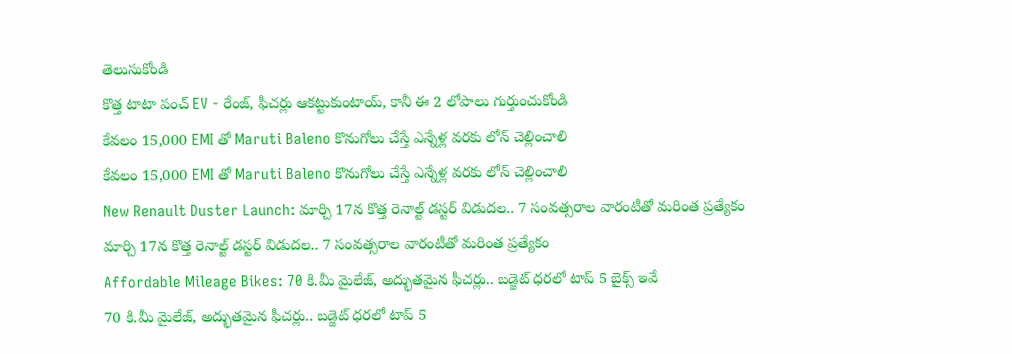తెలుసుకోండి
కొత్త టాటా పంచ్‌ EV - రేంజ్‌, ఫీచర్లు ఆకట్టుకుంటాయ్‌, కానీ ఈ 2 లోపాలు గుర్తుంచుకోండి
కేవలం 15,000 EMI తో Maruti Baleno కొనుగోలు చేస్తే ఎన్నేళ్ల వరకు లోన్ చెల్లించాలి
కేవలం 15,000 EMI తో Maruti Baleno కొనుగోలు చేస్తే ఎన్నేళ్ల వరకు లోన్ చెల్లించాలి
New Renault Duster Launch: మార్చి 17న కొత్త రెనాల్ట్ డస్టర్ విడుదల.. 7 సంవత్సరాల వారంటీతో మరింత ప్రత్యేకం
మార్చి 17న కొత్త రెనాల్ట్ డస్టర్ విడుదల.. 7 సంవత్సరాల వారంటీతో మరింత ప్రత్యేకం
Affordable Mileage Bikes: 70 కి.మీ మైలేజ్, అద్భుతమైన ఫీచర్లు.. బడ్జెట్ ధరలో టాప్ 5 బైక్స్ ఇవే
70 కి.మీ మైలేజ్, అద్భుతమైన ఫీచర్లు.. బడ్జెట్ ధరలో టాప్ 5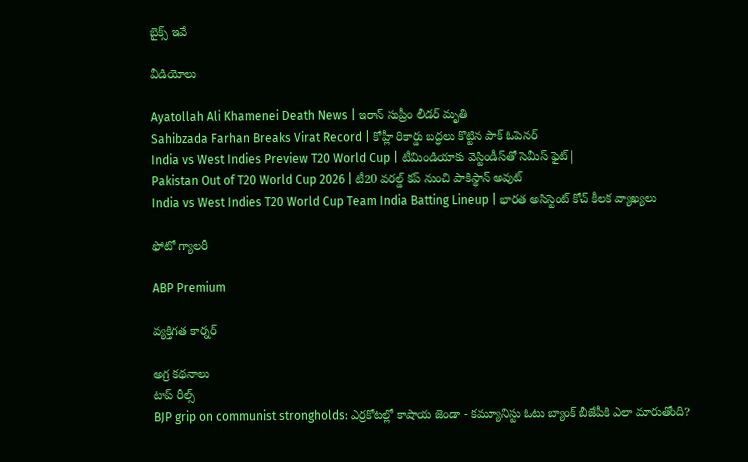బైక్స్ ఇవే

వీడియోలు

Ayatollah Ali Khamenei Death News | ఇరాన్ సుప్రీం లీడర్ మృతి
Sahibzada Farhan Breaks Virat Record | కోహ్లీ రికార్డు బద్ధలు కొట్టిన పాక్ ఓపెనర్
India vs West Indies Preview T20 World Cup | టీమిండియాకు వెస్టిండీస్‌తో సెమీస్ ఫైట్|
Pakistan Out of T20 World Cup 2026 | టీ20 వరల్డ్ కప్ నుంచి పాకిస్థాన్ అవుట్
India vs West Indies T20 World Cup Team India Batting Lineup | భార‌త అసిస్టెంట్ కోచ్ కీల‌క వ్యాఖ్య‌లు

ఫోటో గ్యాలరీ

ABP Premium

వ్యక్తిగత కార్నర్

అగ్ర కథనాలు
టాప్ రీల్స్
BJP grip on communist strongholds: ఎర్రకోటల్లో కాషాయ జెండా - కమ్యూనిస్టు ఓటు బ్యాంక్ బీజేపీకి ఎలా మారుతోంది?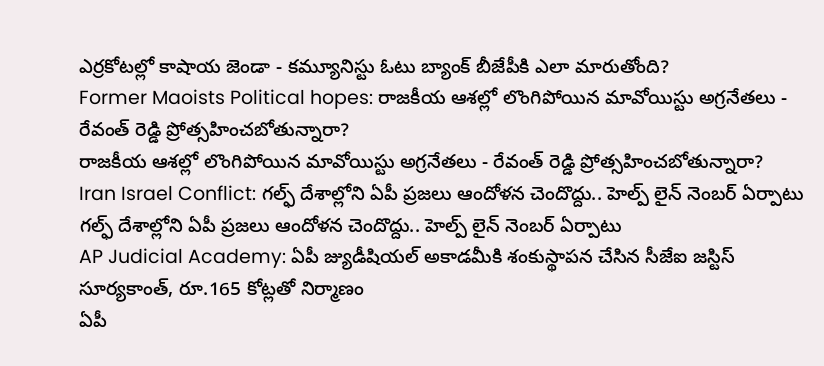ఎర్రకోటల్లో కాషాయ జెండా - కమ్యూనిస్టు ఓటు బ్యాంక్ బీజేపీకి ఎలా మారుతోంది?
Former Maoists Political hopes: రాజకీయ ఆశల్లో లొంగిపోయిన మావోయిస్టు అగ్రనేతలు - రేవంత్ రెడ్డి ప్రోత్సహించబోతున్నారా?
రాజకీయ ఆశల్లో లొంగిపోయిన మావోయిస్టు అగ్రనేతలు - రేవంత్ రెడ్డి ప్రోత్సహించబోతున్నారా?
Iran Israel Conflict: గల్ఫ్ దేశాల్లోని ఏపీ ప్రజలు ఆందోళన చెందొద్దు.. హెల్ప్ లైన్ నెంబర్ ఏర్పాటు
గల్ఫ్ దేశాల్లోని ఏపీ ప్రజలు ఆందోళన చెందొద్దు.. హెల్ప్ లైన్ నెంబర్ ఏర్పాటు
AP Judicial Academy: ఏపీ జ్యుడీషియల్ అకాడమీకి శంకుస్థాపన చేసిన సీజేఐ జస్టిస్ సూర్యకాంత్, రూ.165 కోట్లతో నిర్మాణం
ఏపీ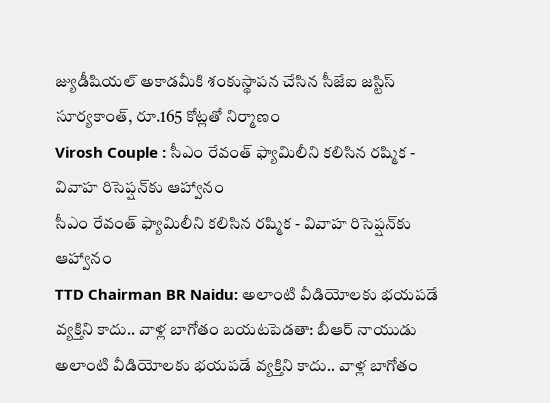జ్యుడీషియల్ అకాడమీకి శంకుస్థాపన చేసిన సీజేఐ జస్టిస్ సూర్యకాంత్, రూ.165 కోట్లతో నిర్మాణం
Virosh Couple : సీఎం రేవంత్ ఫ్యామిలీని కలిసిన రష్మిక - వివాహ రిసెప్షన్‌కు ఆహ్వానం
సీఎం రేవంత్ ఫ్యామిలీని కలిసిన రష్మిక - వివాహ రిసెప్షన్‌కు ఆహ్వానం
TTD Chairman BR Naidu: అలాంటి వీడియోలకు భయపడే వ్యక్తిని కాదు.. వాళ్ల బాగోతం బయటపెడతా: బీఆర్ నాయుడు
అలాంటి వీడియోలకు భయపడే వ్యక్తిని కాదు.. వాళ్ల బాగోతం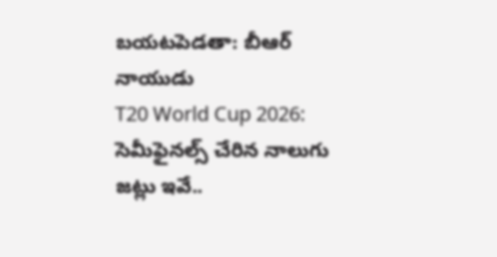బయటపెడతా: బీఆర్ నాయుడు
T20 World Cup 2026: సెమీఫైనల్స్ చేరిన నాలుగు జట్లు ఇవే..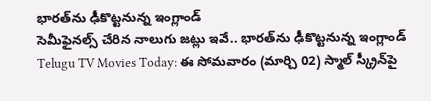భారత్‌ను ఢీకొట్టనున్న ఇంగ్లాండ్‌
సెమీఫైనల్స్ చేరిన నాలుగు జట్లు ఇవే.. భారత్‌ను ఢీకొట్టనున్న ఇంగ్లాండ్‌
Telugu TV Movies Today: ఈ సోమవారం (మార్చి 02) స్మాల్ స్క్రీన్‌‌పై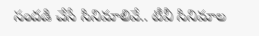సందడి చేసే సినిమాలివే.. టీవీ సినిమాల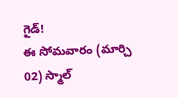గైడ్!
ఈ సోమవారం (మార్చి 02) స్మాల్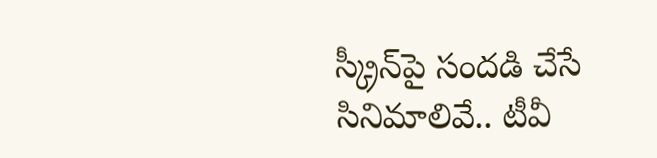స్క్రీన్‌‌పై సందడి చేసే సినిమాలివే.. టీవీ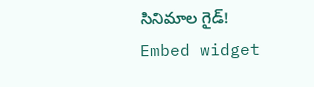సినిమాల గైడ్!
Embed widget